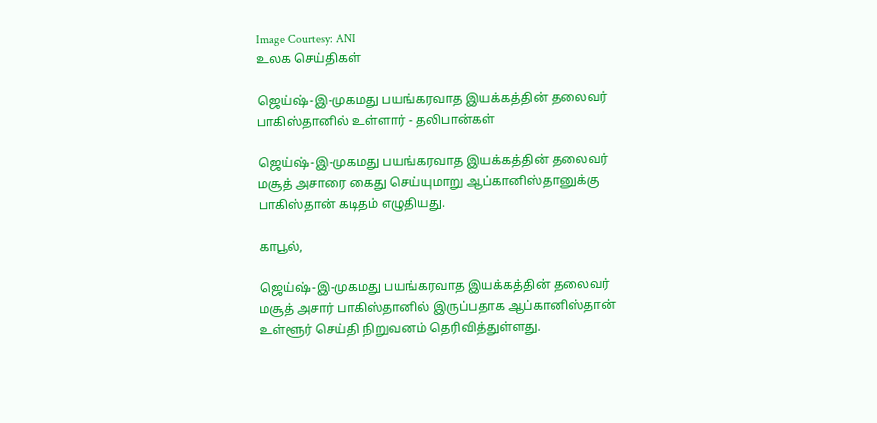Image Courtesy: ANI
உலக செய்திகள்

ஜெய்ஷ்-இ-முகமது பயங்கரவாத இயக்கத்தின் தலைவர் பாகிஸ்தானில் உள்ளார் - தலிபான்கள்

ஜெய்ஷ்-இ-முகமது பயங்கரவாத இயக்கத்தின் தலைவர் மசூத் அசாரை கைது செய்யுமாறு ஆப்கானிஸ்தானுக்கு பாகிஸ்தான் கடிதம் எழுதியது.

காபூல்,

ஜெய்ஷ்-இ-முகமது பயங்கரவாத இயக்கத்தின் தலைவர் மசூத் அசார் பாகிஸ்தானில் இருப்பதாக ஆப்கானிஸ்தான் உள்ளூர் செய்தி நிறுவனம் தெரிவித்துள்ளது.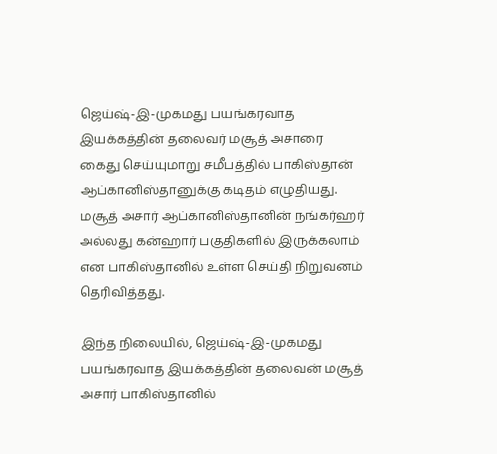ஜெய்ஷ்-இ-முகமது பயங்கரவாத இயக்கத்தின் தலைவர் மசூத் அசாரை கைது செய்யுமாறு சமீபத்தில் பாகிஸ்தான் ஆப்கானிஸ்தானுக்கு கடிதம் எழுதியது. மசூத் அசார் ஆப்கானிஸ்தானின் நங்கர்ஹர் அல்லது கன்ஹார் பகுதிகளில் இருக்கலாம் என பாகிஸ்தானில் உள்ள செய்தி நிறுவனம் தெரிவித்தது.

இந்த நிலையில், ஜெய்ஷ்-இ-முகமது பயங்கரவாத இயக்கத்தின் தலைவன் மசூத் அசார் பாகிஸ்தானில்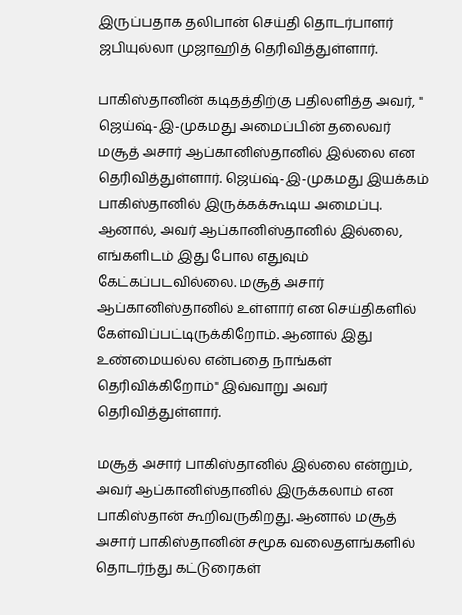இருப்பதாக தலிபான் செய்தி தொடர்பாளர் ஜபியுல்லா முஜாஹித் தெரிவித்துள்ளார்.

பாகிஸ்தானின் கடிதத்திற்கு பதிலளித்த அவர், " ஜெய்ஷ்-இ-முகமது அமைப்பின் தலைவர் மசூத் அசார் ஆப்கானிஸ்தானில் இல்லை என தெரிவித்துள்ளார். ஜெய்ஷ்-இ-முகமது இயக்கம் பாகிஸ்தானில் இருக்கக்கூடிய அமைப்பு. ஆனால், அவர் ஆப்கானிஸ்தானில் இல்லை, எங்களிடம் இது போல எதுவும் கேட்கப்படவில்லை. மசூத் அசார் ஆப்கானிஸ்தானில் உள்ளார் என செய்திகளில் கேள்விப்பட்டிருக்கிறோம். ஆனால் இது உண்மையல்ல என்பதை நாங்கள் தெரிவிக்கிறோம்" இவ்வாறு அவர் தெரிவித்துள்ளார்.

மசூத் அசார் பாகிஸ்தானில் இல்லை என்றும், அவர் ஆப்கானிஸ்தானில் இருக்கலாம் என பாகிஸ்தான் கூறிவருகிறது. ஆனால் மசூத் அசார் பாகிஸ்தானின் சமூக வலைதளங்களில் தொடர்ந்து கட்டுரைகள்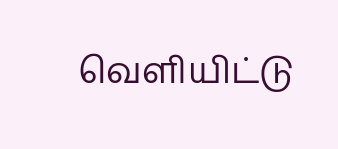வெளியிட்டு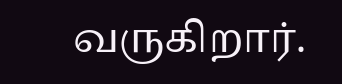வருகிறார்.